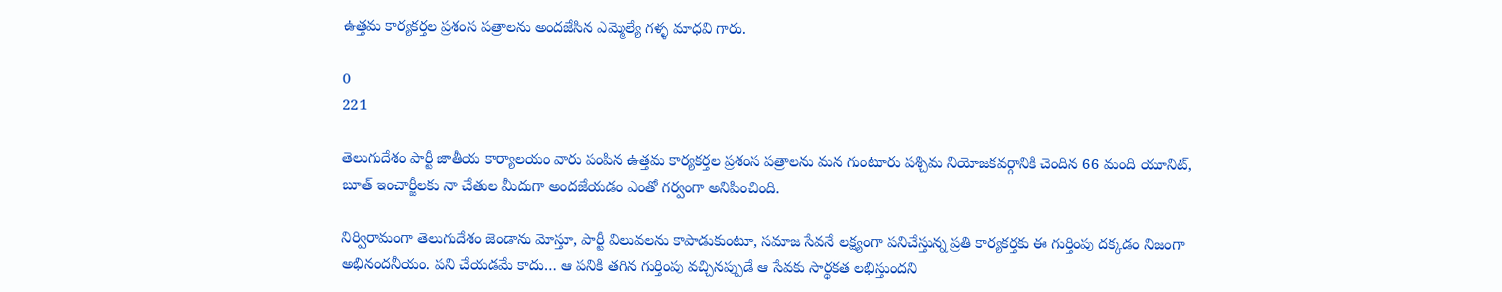ఉత్తమ కార్యకర్తల ప్రశంస పత్రాలను అందజేసిన ఎమ్మెల్యే గళ్ళ మాధవి గారు.

0
221

తెలుగుదేశం పార్టీ జాతీయ కార్యాలయం వారు పంపిన ఉత్తమ కార్యకర్తల ప్రశంస పత్రాలను మన గుంటూరు పశ్చిమ నియోజకవర్గానికి చెందిన 66 మంది యూనిట్, బూత్ ఇంచార్జీలకు నా చేతుల మీదుగా అందజేయడం ఎంతో గర్వంగా అనిపించింది.

నిర్విరామంగా తెలుగుదేశం జెండాను మోస్తూ, పార్టీ విలువలను కాపాడుకుంటూ, సమాజ సేవనే లక్ష్యంగా పనిచేస్తున్న ప్రతి కార్యకర్తకు ఈ గుర్తింపు దక్కడం నిజంగా అభినందనీయం. పని చేయడమే కాదు… ఆ పనికి తగిన గుర్తింపు వచ్చినప్పుడే ఆ సేవకు సార్థకత లభిస్తుందని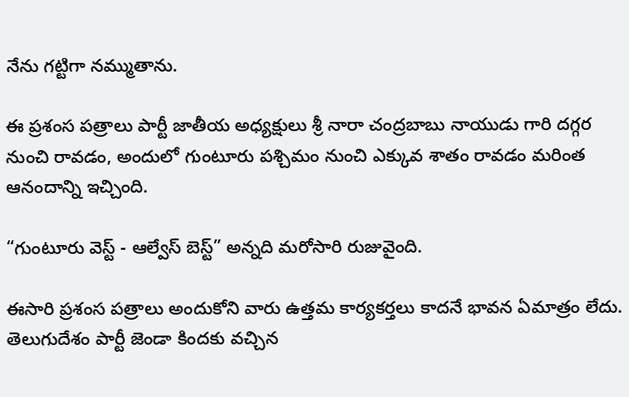నేను గట్టిగా నమ్ముతాను.

ఈ ప్రశంస పత్రాలు పార్టీ జాతీయ అధ్యక్షులు శ్రీ నారా చంద్రబాబు నాయుడు గారి దగ్గర నుంచి రావడం, అందులో గుంటూరు పశ్చిమం నుంచి ఎక్కువ శాతం రావడం మరింత ఆనందాన్ని ఇచ్చింది.

“గుంటూరు వెస్ట్ - ఆల్వేస్ బెస్ట్” అన్నది మరోసారి రుజువైంది.

ఈసారి ప్రశంస పత్రాలు అందుకోని వారు ఉత్తమ కార్యకర్తలు కాదనే భావన ఏమాత్రం లేదు. తెలుగుదేశం పార్టీ జెండా కిందకు వచ్చిన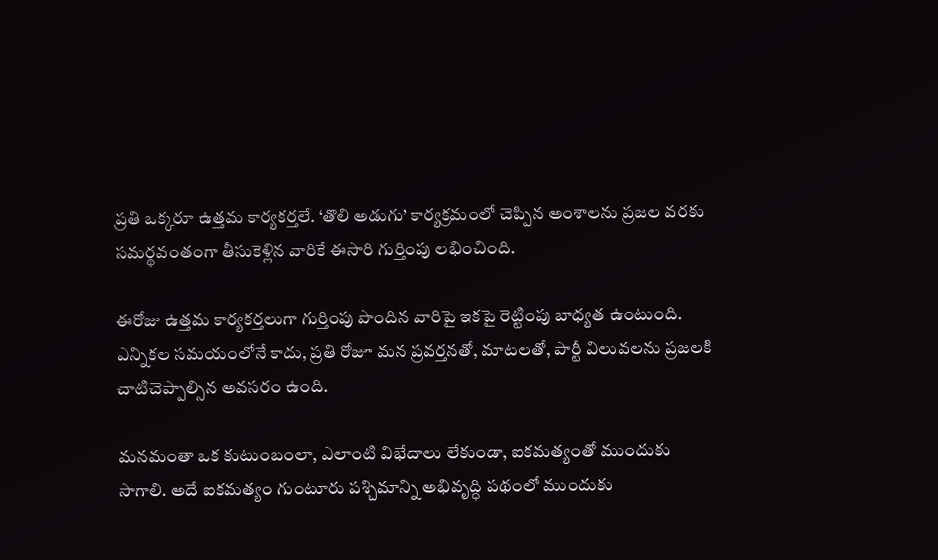ప్రతి ఒక్కరూ ఉత్తమ కార్యకర్తలే. ‘తొలి అడుగు’ కార్యక్రమంలో చెప్పిన అంశాలను ప్రజల వరకు సమర్థవంతంగా తీసుకెళ్లిన వారికే ఈసారి గుర్తింపు లభించింది.

ఈరోజు ఉత్తమ కార్యకర్తలుగా గుర్తింపు పొందిన వారిపై ఇకపై రెట్టింపు బాధ్యత ఉంటుంది. ఎన్నికల సమయంలోనే కాదు, ప్రతి రోజూ మన ప్రవర్తనతో, మాటలతో, పార్టీ విలువలను ప్రజలకి చాటిచెప్పాల్సిన అవసరం ఉంది.

మనమంతా ఒక కుటుంబంలా, ఎలాంటి విభేదాలు లేకుండా, ఐకమత్యంతో ముందుకు సాగాలి. అదే ఐకమత్యం గుంటూరు పశ్చిమాన్ని అభివృద్ధి పథంలో ముందుకు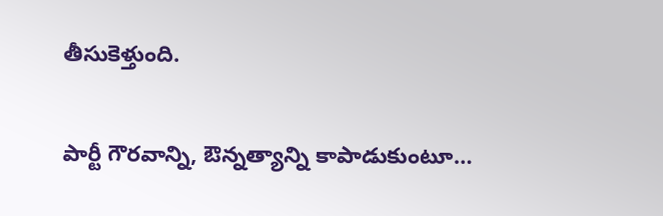తీసుకెళ్తుంది.

పార్టీ గౌరవాన్ని, ఔన్నత్యాన్ని కాపాడుకుంటూ…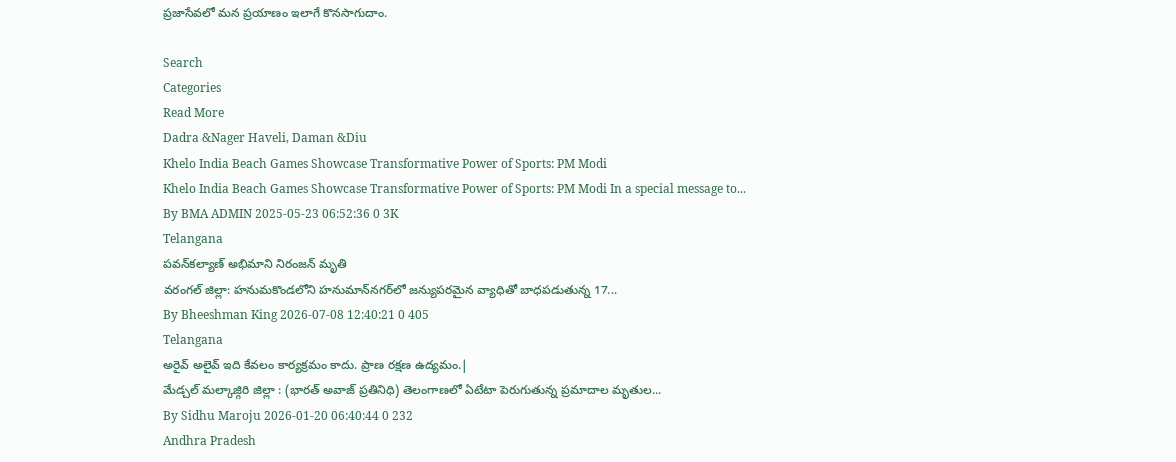ప్రజాసేవలో మన ప్రయాణం ఇలాగే కొనసాగుదాం.

Search
Categories
Read More
Dadra &Nager Haveli, Daman &Diu
Khelo India Beach Games Showcase Transformative Power of Sports: PM Modi
Khelo India Beach Games Showcase Transformative Power of Sports: PM Modi In a special message to...
By BMA ADMIN 2025-05-23 06:52:36 0 3K
Telangana
పవన్‌కల్యాణ్ అభిమాని నిరంజన్‌ మృతి
వరంగల్‌ జిల్లా: హనుమకొండలోని హనుమాన్‌నగర్‌లో జన్యుపరమైన వ్యాధితో బాధపడుతున్న 17...
By Bheeshman King 2026-07-08 12:40:21 0 405
Telangana
అరైవ్ అలైవ్ ఇది కేవలం కార్యక్రమం కాదు. ప్రాణ రక్షణ ఉద్యమం.|
మేడ్చల్ మల్కాజ్గిరి జిల్లా : (భారత్ అవాజ్ ప్రతినిధి) తెలంగాణలో ఏటేటా పెరుగుతున్న ప్రమాదాల మృతుల...
By Sidhu Maroju 2026-01-20 06:40:44 0 232
Andhra Pradesh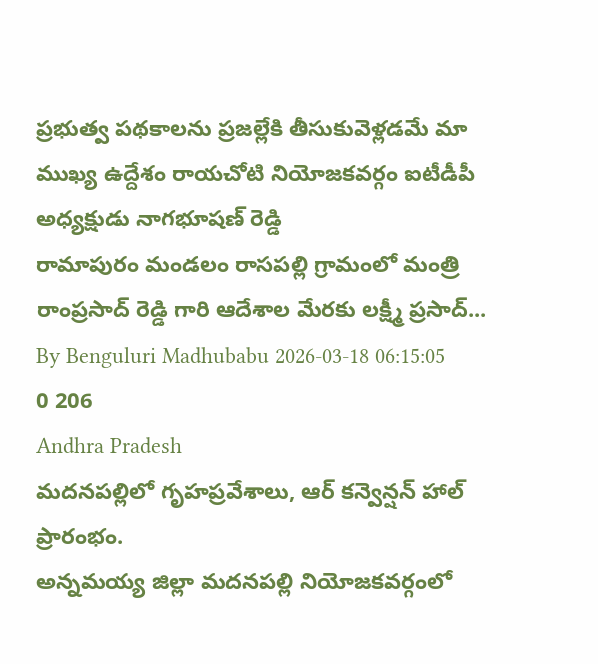ప్రభుత్వ పథకాలను ప్రజల్లేకి తీసుకువెళ్లడమే మా ముఖ్య ఉద్దేశం రాయచోటి నియోజకవర్గం ఐటీడీపీ అధ్యక్షుడు నాగభూషణ్ రెడ్డి
రామాపురం మండలం రాసపల్లి గ్రామంలో మంత్రి రాంప్రసాద్ రెడ్డి గారి ఆదేశాల మేరకు లక్ష్మీ ప్రసాద్...
By Benguluri Madhubabu 2026-03-18 06:15:05 0 206
Andhra Pradesh
మదనపల్లిలో గృహప్రవేశాలు, ఆర్ కన్వెన్షన్ హాల్ ప్రారంభం.
అన్నమయ్య జిల్లా మదనపల్లి నియోజకవర్గంలో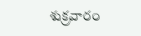శుక్రవారం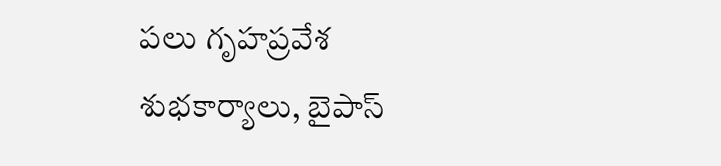పలు గృహప్రవేశ శుభకార్యాలు, బైపాస్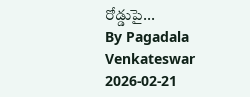రోడ్డుపై...
By Pagadala Venkateswar 2026-02-21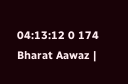04:13:12 0 174
Bharat Aawaz |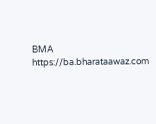BMA https://ba.bharataawaz.com